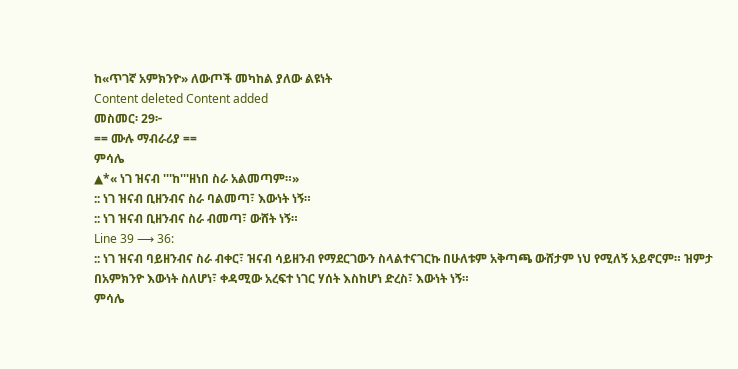ከ«ጥገኛ አምክንዮ» ለውጦች መካከል ያለው ልዩነት
Content deleted Content added
መስመር፡ 29፦
== ሙሉ ማብራሪያ ==
ምሳሌ
▲*« ነገ ዝናብ '''ከ'''ዘነበ ስራ አልመጣም።»
:: ነገ ዝናብ ቢዘንብና ስራ ባልመጣ፣ እውነት ነኝ።
:: ነገ ዝናብ ቢዘንብና ስራ ብመጣ፣ ውሸት ነኝ።
Line 39 ⟶ 36:
:: ነገ ዝናብ ባይዘንብና ስራ ብቀር፣ ዝናብ ሳይዘንብ የማደርገውን ስላልተናገርኩ በሁለቱም አቅጣጫ ውሸታም ነህ የሚለኝ አይኖርም። ዝምታ በአምክንዮ እውነት ስለሆነ፣ ቀዳሚው አረፍተ ነገር ሃሰት እስከሆነ ድረስ፣ እውነት ነኝ።
ምሳሌ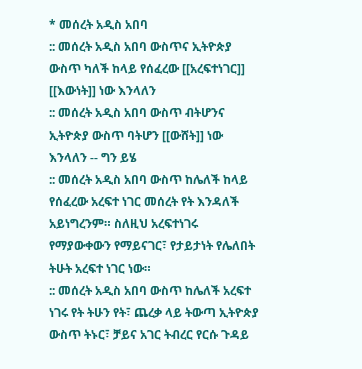* መሰረት አዲስ አበባ
:: መሰረት አዲስ አበባ ውስጥና ኢትዮጵያ ውስጥ ካለች ከላይ የሰፈረው [[አረፍተነገር]] [[እውነት]] ነው እንላለን
:: መሰረት አዲስ አበባ ውስጥ ብትሆንና ኢትዮጵያ ውስጥ ባትሆን [[ውሸት]] ነው እንላለን -- ግን ይሄ
:: መሰረት አዲስ አበባ ውስጥ ከሌለች ከላይ የሰፈረው አረፍተ ነገር መሰረት የት እንዳለች አይነግረንም። ስለዚህ አረፍተነገሩ የማያውቀውን የማይናገር፣ የታይታነት የሌለበት ትሁት አረፍተ ነገር ነው።
:: መሰረት አዲስ አበባ ውስጥ ከሌለች አረፍተ ነገሩ የት ትሁን የት፣ ጨረቃ ላይ ትውጣ ኢትዮጵያ ውስጥ ትኑር፣ ቻይና አገር ትብረር የርሱ ጉዳይ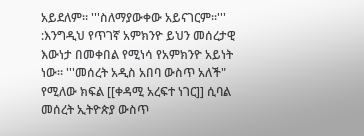አይደለም። '''ስለማያውቀው አይናገርም።'''
:እንግዲህ የጥገኛ አምክንዮ ይህን መሰረታዊ እውነታ በመቀበል የሚነሳ የአምክንዮ አይነት ነው። '''መሰረት አዲስ አበባ ውስጥ አለች" የሚለው ክፍል [[ቀዳሚ አረፍተ ነገር]] ሲባል መሰረት ኢትዮጵያ ውስጥ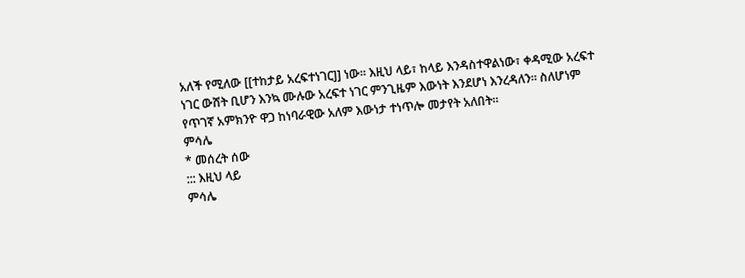አለች የሚለው [[ተከታይ አረፍተነገር]] ነው። እዚህ ላይ፣ ከላይ እንዳስተዋልነው፣ ቀዳሚው አረፍተ ነገር ውሸት ቢሆን እንኳ ሙሉው አረፍተ ነገር ምንጊዜም እውነት እንደሆነ እንረዳለን። ስለሆነም የጥገኛ አምክንዮ ዋጋ ከነባራዊው አለም እውነታ ተነጥሎ መታየት አለበት።
ምሳሌ
* መሰረት ሰው
::: እዚህ ላይ
ምሳሌ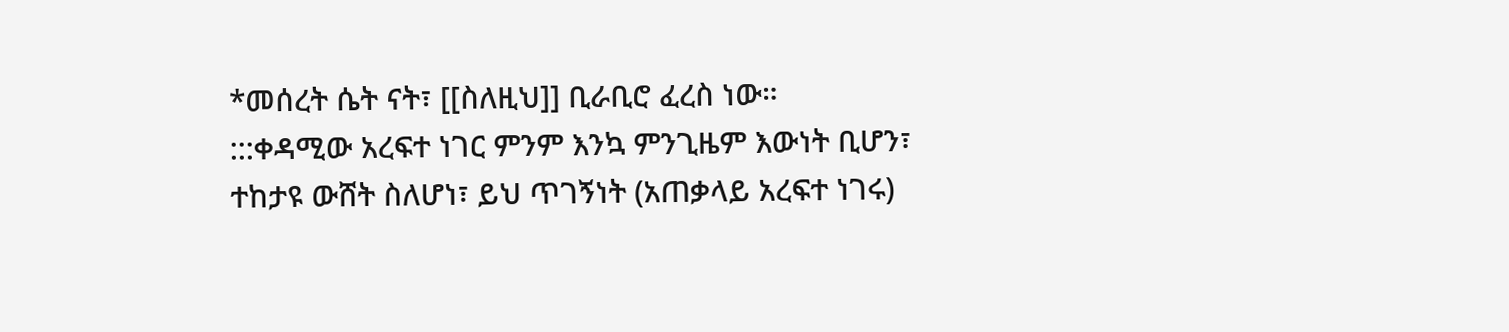*መሰረት ሴት ናት፣ [[ስለዚህ]] ቢራቢሮ ፈረስ ነው።
:::ቀዳሚው አረፍተ ነገር ምንም እንኳ ምንጊዜም እውነት ቢሆን፣ ተከታዩ ውሸት ስለሆነ፣ ይህ ጥገኝነት (አጠቃላይ አረፍተ ነገሩ)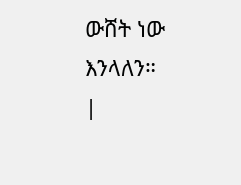ውሸት ነው እንላለን።
|